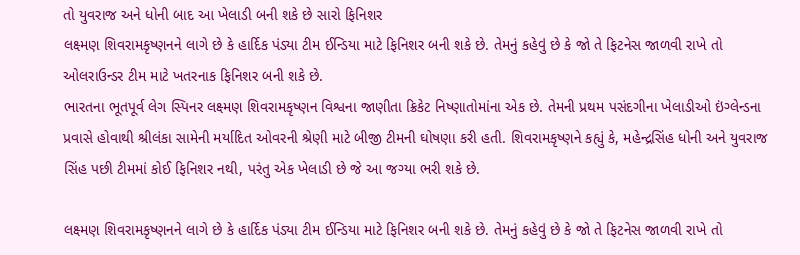તો યુવરાજ અને ધોની બાદ આ ખેલાડી બની શકે છે સારો ફિનિશર
લક્ષ્મણ શિવરામકૃષ્ણનને લાગે છે કે હાર્દિક પંડ્યા ટીમ ઈન્ડિયા માટે ફિનિશર બની શકે છે. તેમનું કહેવું છે કે જો તે ફિટનેસ જાળવી રાખે તો ઓલરાઉન્ડર ટીમ માટે ખતરનાક ફિનિશર બની શકે છે.
ભારતના ભૂતપૂર્વ લેગ સ્પિનર લક્ષ્મણ શિવરામકૃષ્ણન વિશ્વના જાણીતા ક્રિકેટ નિષ્ણાતોમાંના એક છે. તેમની પ્રથમ પસંદગીના ખેલાડીઓ ઇંગ્લેન્ડના પ્રવાસે હોવાથી શ્રીલંકા સામેની મર્યાદિત ઓવરની શ્રેણી માટે બીજી ટીમની ઘોષણા કરી હતી. શિવરામકૃષ્ણને કહ્યું કે, મહેન્દ્રસિંહ ધોની અને યુવરાજ સિંહ પછી ટીમમાં કોઈ ફિનિશર નથી, પરંતુ એક ખેલાડી છે જે આ જગ્યા ભરી શકે છે.

લક્ષ્મણ શિવરામકૃષ્ણનને લાગે છે કે હાર્દિક પંડ્યા ટીમ ઈન્ડિયા માટે ફિનિશર બની શકે છે. તેમનું કહેવું છે કે જો તે ફિટનેસ જાળવી રાખે તો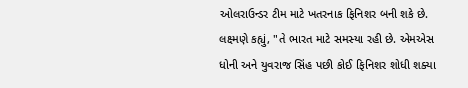ઓલરાઉન્ડર ટીમ માટે ખતરનાક ફિનિશર બની શકે છે. લક્ષ્મણે કહ્યું, "તે ભારત માટે સમસ્યા રહી છે. એમએસ ધોની અને યુવરાજ સિંહ પછી કોઈ ફિનિશર શોધી શક્યા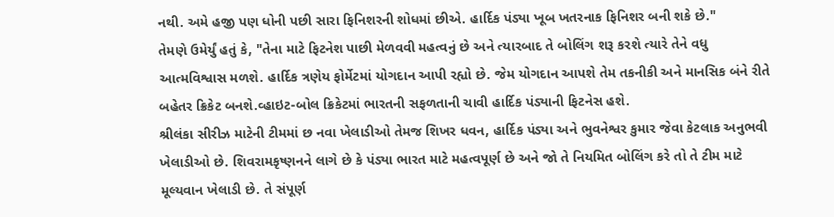નથી. અમે હજી પણ ધોની પછી સારા ફિનિશરની શોધમાં છીએ. હાર્દિક પંડ્યા ખૂબ ખતરનાક ફિનિશર બની શકે છે."
તેમણે ઉમેર્યું હતું કે, "તેના માટે ફિટનેશ પાછી મેળવવી મહત્વનું છે અને ત્યારબાદ તે બોલિંગ શરૂ કરશે ત્યારે તેને વધુ આત્મવિશ્વાસ મળશે. હાર્દિક ત્રણેય ફોર્મેટમાં યોગદાન આપી રહ્યો છે. જેમ યોગદાન આપશે તેમ તકનીકી અને માનસિક બંને રીતે બહેતર ક્રિકેટ બનશે.વ્હાઇટ-બોલ ક્રિકેટમાં ભારતની સફળતાની ચાવી હાર્દિક પંડ્યાની ફિટનેસ હશે.
શ્રીલંકા સીરીઝ માટેની ટીમમાં છ નવા ખેલાડીઓ તેમજ શિખર ધવન, હાર્દિક પંડ્યા અને ભુવનેશ્વર કુમાર જેવા કેટલાક અનુભવી ખેલાડીઓ છે. શિવરામકૃષ્ણનને લાગે છે કે પંડ્યા ભારત માટે મહત્વપૂર્ણ છે અને જો તે નિયમિત બોલિંગ કરે તો તે ટીમ માટે મૂલ્યવાન ખેલાડી છે. તે સંપૂર્ણ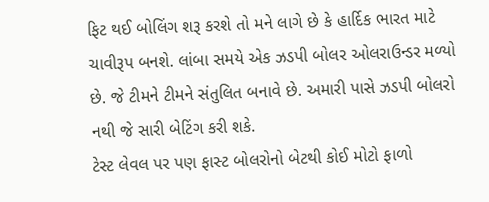ફિટ થઈ બોલિંગ શરૂ કરશે તો મને લાગે છે કે હાર્દિક ભારત માટે ચાવીરૂપ બનશે. લાંબા સમયે એક ઝડપી બોલર ઓલરાઉન્ડર મળ્યો છે. જે ટીમને ટીમને સંતુલિત બનાવે છે. અમારી પાસે ઝડપી બોલરો નથી જે સારી બેટિંગ કરી શકે.
ટેસ્ટ લેવલ પર પણ ફાસ્ટ બોલરોનો બેટથી કોઈ મોટો ફાળો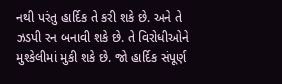નથી પરંતુ હાર્દિક તે કરી શકે છે. અને તે ઝડપી રન બનાવી શકે છે. તે વિરોધીઓને મુશ્કેલીમાં મુકી શકે છે. જો હાર્દિક સંપૂર્ણ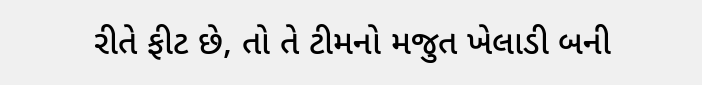રીતે ફીટ છે, તો તે ટીમનો મજુત ખેલાડી બની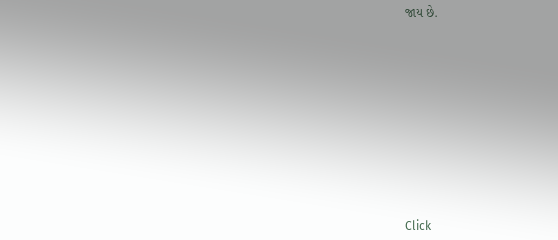જાય છે.












Click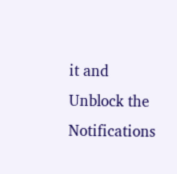it and Unblock the Notifications